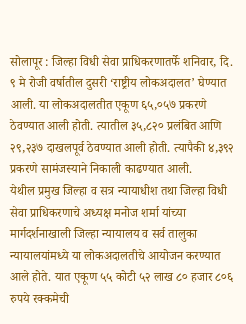सोलापूर : जिल्हा विधी सेवा प्राधिकरणातर्फे शनिवार, दि. ९ मे रोजी वर्षातील दुसरी ‘राष्ट्रीय लोकअदालत’ घेण्यात आली. या लोकअदालतीत एकूण ६५,०५७ प्रकरणे ठेवण्यात आली होती. त्यातील ३५,८२० प्रलंबित आणि २९,२३७ दाखलपूर्व ठेवण्यात आली होती. त्यापैकी ४,३९२ प्रकरणे सामंजस्याने निकाली काढण्यात आली.
येथील प्रमुख जिल्हा व सत्र न्यायाधीश तथा जिल्हा विधी सेवा प्राधिकरणाचे अध्यक्ष मनोज शर्मा यांच्या मार्गदर्शनाखाली जिल्हा न्यायालय व सर्व तालुका न्यायालयांमध्ये या लोकअदालतीचे आयोजन करण्यात आले होते. यात एकूण ५५ कोटी ५२ लाख ८० हजार ८०६ रुपये रक्कमेची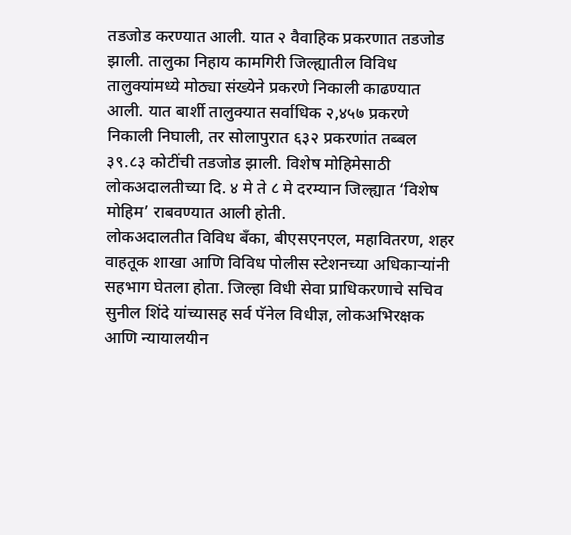तडजोड करण्यात आली. यात २ वैवाहिक प्रकरणात तडजोड झाली. तालुका निहाय कामगिरी जिल्ह्यातील विविध तालुक्यांमध्ये मोठ्या संख्येने प्रकरणे निकाली काढण्यात आली. यात बार्शी तालुक्यात सर्वाधिक २,४५७ प्रकरणे निकाली निघाली, तर सोलापुरात ६३२ प्रकरणांत तब्बल ३९.८३ कोटींची तडजोड झाली. विशेष मोहिमेसाठी लोकअदालतीच्या दि. ४ मे ते ८ मे दरम्यान जिल्ह्यात ‘विशेष मोहिम’ राबवण्यात आली होती.
लोकअदालतीत विविध बँका, बीएसएनएल, महावितरण, शहर वाहतूक शाखा आणि विविध पोलीस स्टेशनच्या अधिकाऱ्यांनी सहभाग घेतला होता. जिल्हा विधी सेवा प्राधिकरणाचे सचिव सुनील शिंदे यांच्यासह सर्व पॅनेल विधीज्ञ, लोकअभिरक्षक आणि न्यायालयीन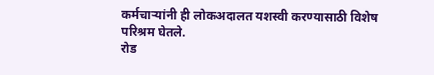कर्मचाऱ्यांनी ही लोकअदालत यशस्वी करण्यासाठी विशेष परिश्रम घेतले.
रोड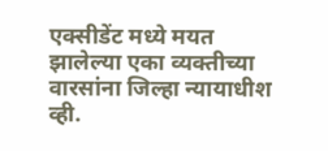एक्सीडेंट मध्ये मयत झालेल्या एका व्यक्तीच्या वारसांना जिल्हा न्यायाधीश व्ही.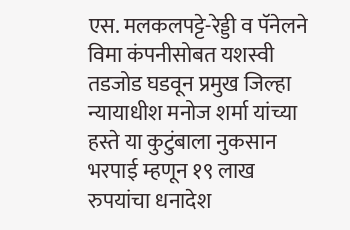एस. मलकलपट्टे-रेड्डी व पॅनेलने विमा कंपनीसोबत यशस्वी तडजोड घडवून प्रमुख जिल्हा न्यायाधीश मनोज शर्मा यांच्या हस्ते या कुटुंबाला नुकसान भरपाई म्हणून १९ लाख रुपयांचा धनादेश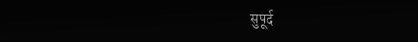सुपूर्द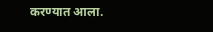करण्यात आला.